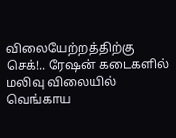விலையேற்றத்திற்கு செக்!.. ரேஷன் கடைகளில் மலிவு விலையில் வெங்காய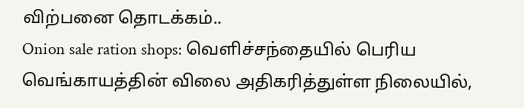விற்பனை தொடக்கம்..
Onion sale ration shops: வெளிச்சந்தையில் பெரிய வெங்காயத்தின் விலை அதிகரித்துள்ள நிலையில்,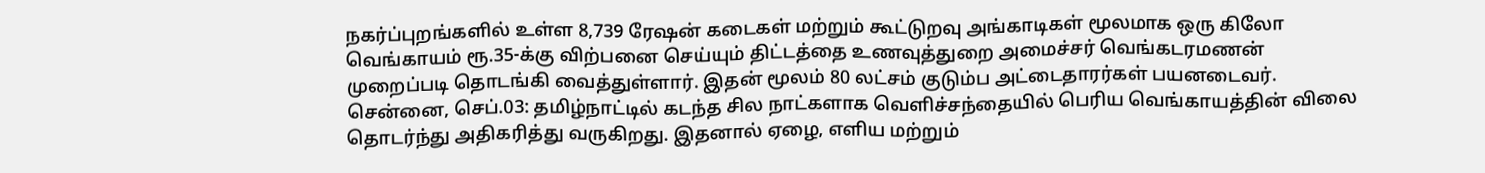நகர்ப்புறங்களில் உள்ள 8,739 ரேஷன் கடைகள் மற்றும் கூட்டுறவு அங்காடிகள் மூலமாக ஒரு கிலோ வெங்காயம் ரூ.35-க்கு விற்பனை செய்யும் திட்டத்தை உணவுத்துறை அமைச்சர் வெங்கடரமணன் முறைப்படி தொடங்கி வைத்துள்ளார். இதன் மூலம் 80 லட்சம் குடும்ப அட்டைதாரர்கள் பயனடைவர்.
சென்னை, செப்.03: தமிழ்நாட்டில் கடந்த சில நாட்களாக வெளிச்சந்தையில் பெரிய வெங்காயத்தின் விலை தொடர்ந்து அதிகரித்து வருகிறது. இதனால் ஏழை, எளிய மற்றும்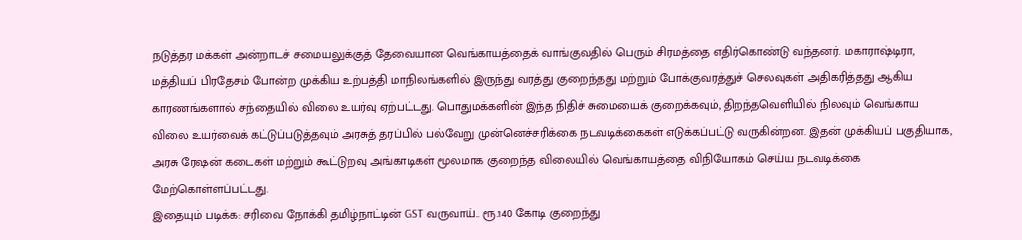நடுத்தர மக்கள் அன்றாடச் சமையலுக்குத் தேவையான வெங்காயத்தைக் வாங்குவதில் பெரும் சிரமத்தை எதிர்கொண்டு வந்தனர். மகாராஷ்டிரா, மத்தியப் பிரதேசம் போன்ற முக்கிய உற்பத்தி மாநிலங்களில் இருந்து வரத்து குறைந்தது மற்றும் போக்குவரத்துச் செலவுகள் அதிகரித்தது ஆகிய காரணங்களால் சந்தையில் விலை உயர்வு ஏற்பட்டது. பொதுமக்களின் இந்த நிதிச் சுமையைக் குறைக்கவும், திறந்தவெளியில் நிலவும் வெங்காய விலை உயர்வைக் கட்டுப்படுத்தவும் அரசுத் தரப்பில் பல்வேறு முன்னெச்சரிக்கை நடவடிக்கைகள் எடுக்கப்பட்டு வருகின்றன. இதன் முக்கியப் பகுதியாக, அரசு ரேஷன் கடைகள் மற்றும் கூட்டுறவு அங்காடிகள் மூலமாக குறைந்த விலையில் வெங்காயத்தை விநியோகம் செய்ய நடவடிக்கை மேற்கொள்ளப்பட்டது.
இதையும் படிக்க: சரிவை நோக்கி தமிழ்நாட்டின் GST வருவாய்.. ரூ.140 கோடி குறைந்து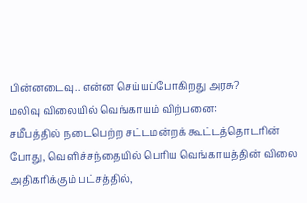பின்னடைவு.. என்ன செய்யப்போகிறது அரசு?
மலிவு விலையில் வெங்காயம் விற்பனை:
சமீபத்தில் நடைபெற்ற சட்டமன்றக் கூட்டத்தொடரின் போது, வெளிச்சந்தையில் பெரிய வெங்காயத்தின் விலை அதிகரிக்கும் பட்சத்தில்,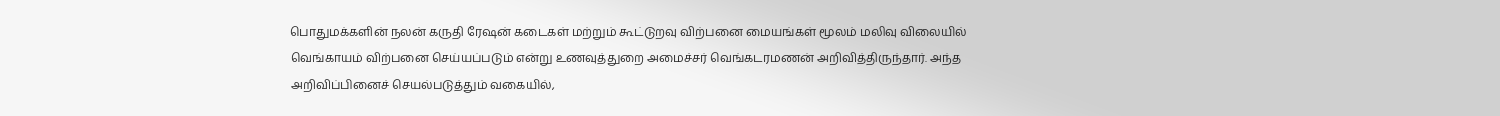பொதுமக்களின் நலன் கருதி ரேஷன் கடைகள் மற்றும் கூட்டுறவு விற்பனை மையங்கள் மூலம் மலிவு விலையில் வெங்காயம் விற்பனை செய்யப்படும் என்று உணவுத்துறை அமைச்சர் வெங்கடரமணன் அறிவித்திருந்தார். அந்த அறிவிப்பினைச் செயல்படுத்தும் வகையில்,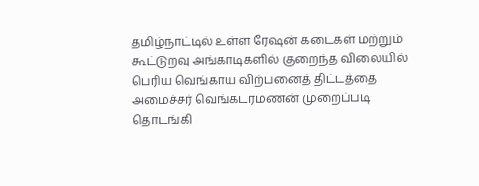தமிழ்நாட்டில் உள்ள ரேஷன் கடைகள் மற்றும் கூட்டுறவு அங்காடிகளில் குறைந்த விலையில் பெரிய வெங்காய விற்பனைத் திட்டத்தை அமைச்சர் வெங்கடரமணன் முறைப்படி தொடங்கி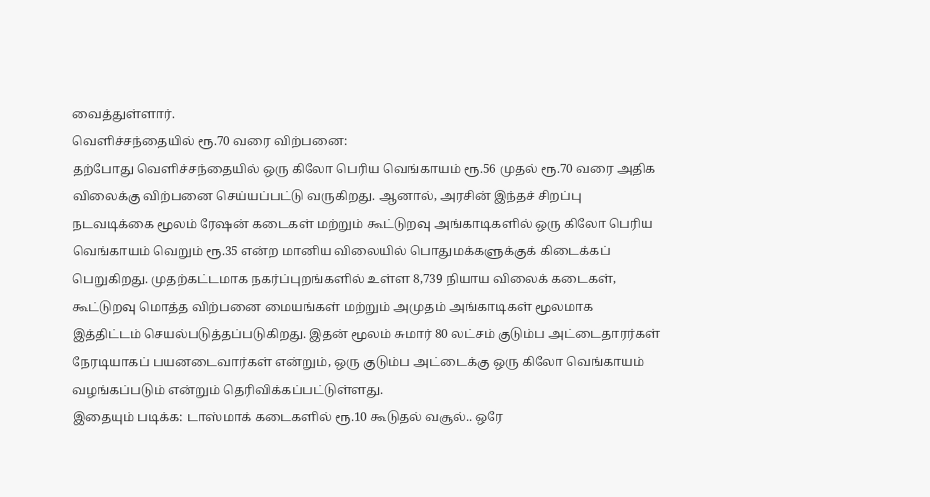வைத்துள்ளார்.
வெளிச்சந்தையில் ரூ.70 வரை விற்பனை:
தற்போது வெளிச்சந்தையில் ஒரு கிலோ பெரிய வெங்காயம் ரூ.56 முதல் ரூ.70 வரை அதிக விலைக்கு விற்பனை செய்யப்பட்டு வருகிறது. ஆனால், அரசின் இந்தச் சிறப்பு நடவடிக்கை மூலம் ரேஷன் கடைகள் மற்றும் கூட்டுறவு அங்காடிகளில் ஒரு கிலோ பெரிய வெங்காயம் வெறும் ரூ.35 என்ற மானிய விலையில் பொதுமக்களுக்குக் கிடைக்கப் பெறுகிறது. முதற்கட்டமாக நகர்ப்புறங்களில் உள்ள 8,739 நியாய விலைக் கடைகள், கூட்டுறவு மொத்த விற்பனை மையங்கள் மற்றும் அமுதம் அங்காடிகள் மூலமாக இத்திட்டம் செயல்படுத்தப்படுகிறது. இதன் மூலம் சுமார் 80 லட்சம் குடும்ப அட்டைதாரர்கள் நேரடியாகப் பயனடைவார்கள் என்றும், ஒரு குடும்ப அட்டைக்கு ஒரு கிலோ வெங்காயம் வழங்கப்படும் என்றும் தெரிவிக்கப்பட்டுள்ளது.
இதையும் படிக்க: டாஸ்மாக் கடைகளில் ரூ.10 கூடுதல் வசூல்.. ஒரே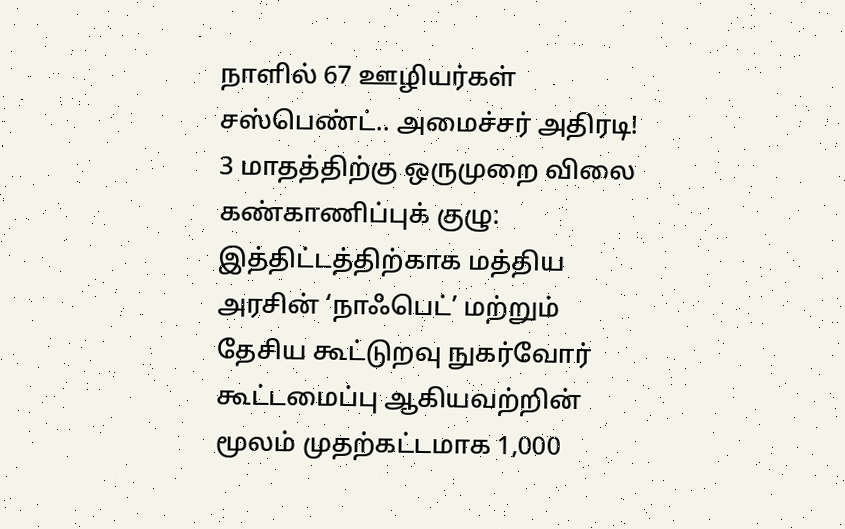நாளில் 67 ஊழியர்கள் சஸ்பெண்ட்.. அமைச்சர் அதிரடி!
3 மாதத்திற்கு ஒருமுறை விலை கண்காணிப்புக் குழு:
இத்திட்டத்திற்காக மத்திய அரசின் ‘நாஃபெட்’ மற்றும் தேசிய கூட்டுறவு நுகர்வோர் கூட்டமைப்பு ஆகியவற்றின் மூலம் முதற்கட்டமாக 1,000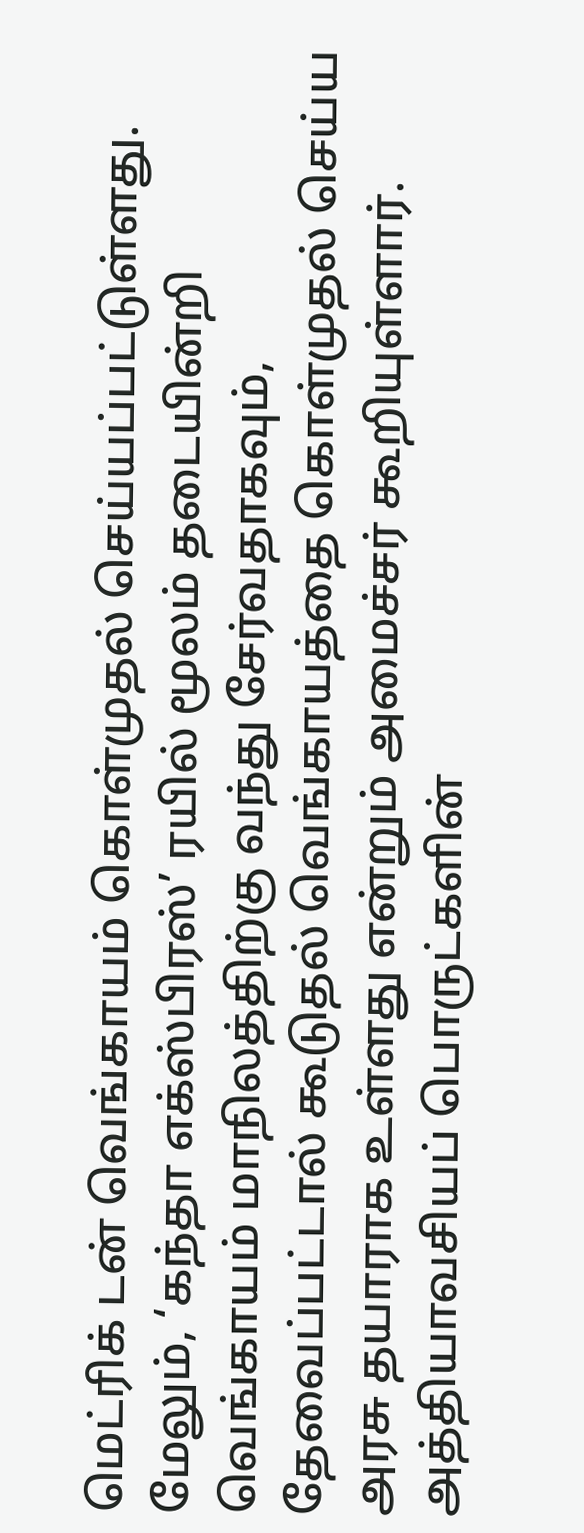மெட்ரிக் டன் வெங்காயம் கொள்முதல் செய்யப்பட்டுள்ளது. மேலும், ‘கந்தா எக்ஸ்பிரஸ்’ ரயில் மூலம் தடையின்றி வெங்காயம் மாநிலத்திற்கு வந்து சேர்வதாகவும், தேவைப்பட்டால் கூடுதல் வெங்காயத்தை கொள்முதல் செய்ய அரசு தயாராக உள்ளது என்றும் அமைச்சர் கூறியுள்ளார். அத்தியாவசியப் பொருட்களின்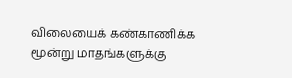விலையைக் கண்காணிக்க மூன்று மாதங்களுக்கு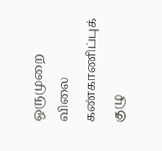ஒருமுறை விலை கண்காணிப்புக் குழு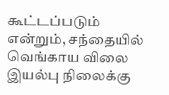கூட்டப்படும் என்றும், சந்தையில் வெங்காய விலை இயல்பு நிலைக்கு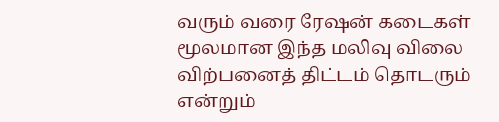வரும் வரை ரேஷன் கடைகள் மூலமான இந்த மலிவு விலை விற்பனைத் திட்டம் தொடரும் என்றும்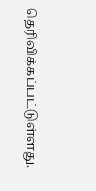தெரிவிக்கப்பட்டுள்ளது.